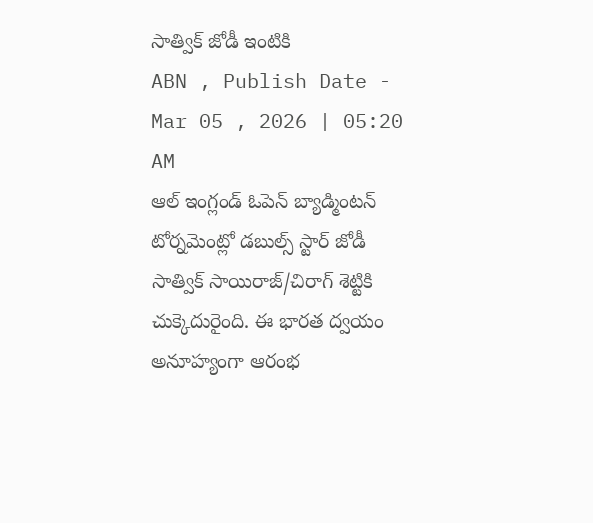సాత్విక్ జోడీ ఇంటికి
ABN , Publish Date - Mar 05 , 2026 | 05:20 AM
ఆల్ ఇంగ్లండ్ ఓపెన్ బ్యాడ్మింటన్ టోర్నమెంట్లో డబుల్స్ స్టార్ జోడీ సాత్విక్ సాయిరాజ్/చిరాగ్ శెట్టికి చుక్కెదురైంది. ఈ భారత ద్వయం అనూహ్యంగా ఆరంభ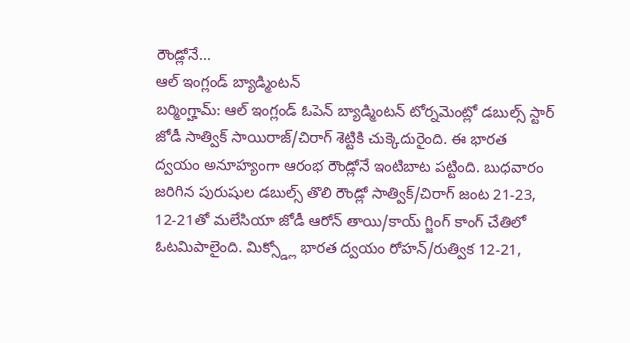రౌండ్లోనే...
ఆల్ ఇంగ్లండ్ బ్యాడ్మింటన్
బర్మింగ్హామ్: ఆల్ ఇంగ్లండ్ ఓపెన్ బ్యాడ్మింటన్ టోర్నమెంట్లో డబుల్స్ స్టార్ జోడీ సాత్విక్ సాయిరాజ్/చిరాగ్ శెట్టికి చుక్కెదురైంది. ఈ భారత ద్వయం అనూహ్యంగా ఆరంభ రౌండ్లోనే ఇంటిబాట పట్టింది. బుధవారం జరిగిన పురుషుల డబుల్స్ తొలి రౌండ్లో సాత్విక్/చిరాగ్ జంట 21-23, 12-21తో మలేసియా జోడీ ఆరోన్ తాయి/కాయ్ గ్జింగ్ కాంగ్ చేతిలో ఓటమిపాలైంది. మిక్స్డ్లో భారత ద్వయం రోహన్/రుత్విక 12-21,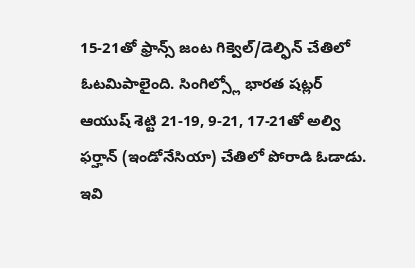15-21తో ఫ్రాన్స్ జంట గిక్వెల్/డెల్ఫిన్ చేతిలో ఓటమిపాలైంది. సింగిల్స్లో భారత షట్లర్ ఆయుష్ శెట్టి 21-19, 9-21, 17-21తో అల్వి ఫర్హాన్ (ఇండోనేసియా) చేతిలో పోరాడి ఓడాడు.
ఇవి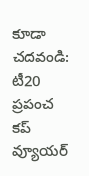కూడా చదవండి:
టీ20 ప్రపంచ కప్ వ్యూయర్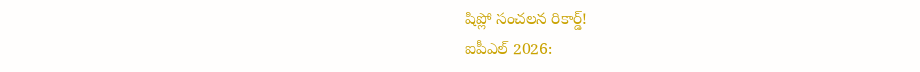షిప్లో సంచలన రికార్డ్!
ఐపీఎల్ 2026: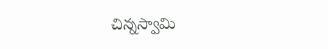చిన్నస్వామి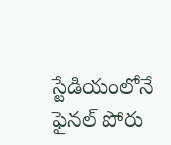స్టేడియంలోనే ఫైనల్ పోరు